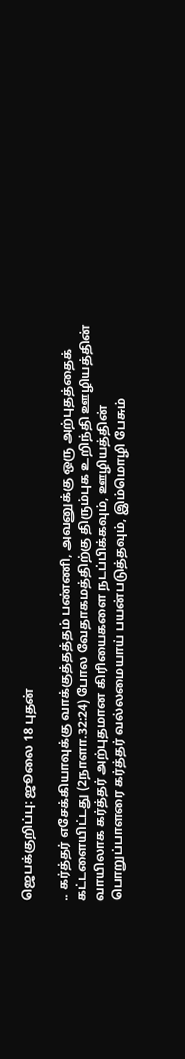ஜெபக்குறிப்பு: ஜூலை 18 புதன்

.. கர்த்தர் எசேக்கியாவுக்கு வாக்குத்தத்தம் பண்ணி, அவனுக்கு ஒரு அற்புதத்தைக் கட்டளையிட்டது (2நாளா.32:24) போல வேதாகமத்திற்கு திரும்புக உறிந்தி ஊழியத்தின் வாயிலாக கர்த்தர் அற்புதமான கிரியைகளை நடப்பிக்கவும், ஊழியத்தின் பொறுப்பாளரை கர்த்தர் வல்லமையாய் பயன்படுத்தவும், இம்மொழி பேசும்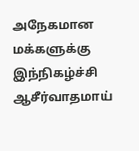அநேகமான மக்களுக்கு இந்நிகழ்ச்சி ஆசீர்வாதமாய்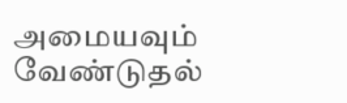அமையவும் வேண்டுதல்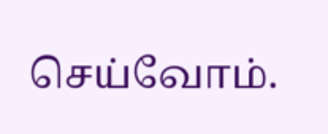செய்வோம்.